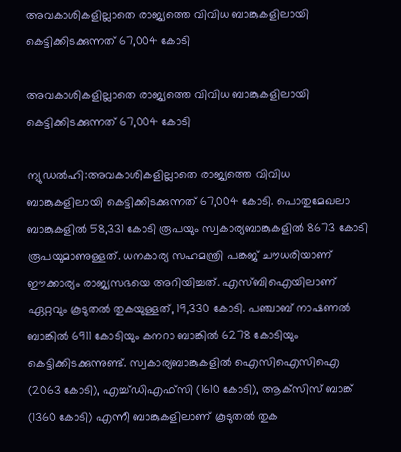അവകാശികളില്ലാതെ രാജ്യത്തെ വിവിധ ബാങ്കുകളിലായി കെട്ടിക്കിടക്കുന്നത് 67,004 കോടി

അവകാശികളില്ലാതെ രാജ്യത്തെ വിവിധ ബാങ്കുകളിലായി കെട്ടിക്കിടക്കുന്നത് 67,004 കോടി

ന്യുഡൽഹി:അവകാശികളില്ലാതെ രാജ്യത്തെ വിവിധ ബാങ്കുകളിലായി കെട്ടിക്കിടക്കുന്നത് 67,004 കോടി. പൊതുമേഖലാ ബാങ്കുകളിൽ 58,331 കോടി രൂപയും സ്വകാര്യബാങ്കുകളിൽ 8673 കോടി രൂപയുമാണുള്ളത്. ധനകാര്യ സഹമന്ത്രി പങ്കജ് ചൗധരിയാണ് ഈക്കാര്യം രാജ്യസഭയെ അറിയിച്ചത്. എസ്ബിഐയിലാണ് ഏറ്റവും കൂടുതൽ തുകയുള്ളത്, 19,330 കോടി. പഞ്ചാബ് നാഷണൽ ബാങ്കിൽ 6911 കോടിയും കനറാ ബാങ്കിൽ 6278 കോടിയും കെട്ടിക്കിടക്കുന്നുണ്ട്. സ്വകാര്യബാങ്കുകളിൽ ഐസിഐസിഐ (2063 കോടി), എച്ച്ഡിഎഫ്‌സി (1610 കോടി), ആക്‌സിസ് ബാങ്ക് (1360 കോടി) എന്നീ ബാങ്കുകളിലാണ് കൂടുതൽ തുക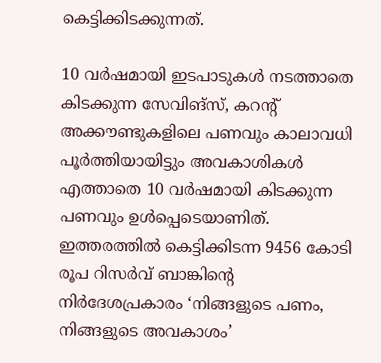കെട്ടിക്കിടക്കുന്നത്.

10 വർഷമായി ഇടപാടുകള്‍ നടത്താതെ കിടക്കുന്ന സേവിങ്‌സ്, കറന്റ്‌ അക്കൗണ്ടുകളിലെ പണവും കാലാവധി പൂർത്തിയായിട്ടും അവകാശികൾ എത്താതെ 10 വർഷമായി കിടക്കുന്ന പണവും ഉൾപ്പെടെയാണിത്. ഇത്തരത്തിൽ കെട്ടിക്കിടന്ന 9456 കോടി രൂപ റിസർവ് ബാങ്കിന്റെ നിർദേശപ്രകാരം ‘നിങ്ങളുടെ പണം, നിങ്ങളുടെ അവകാശം’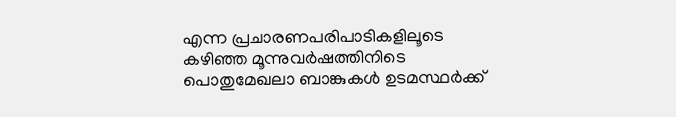എന്ന പ്രചാരണപരിപാടികളിലൂടെ കഴിഞ്ഞ മൂന്നുവർഷത്തിനിടെ പൊതുമേഖലാ ബാങ്കുകൾ ഉടമസ്ഥർക്ക്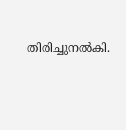തിരിച്ചുനൽകി.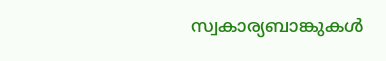സ്വകാര്യബാങ്കുകൾ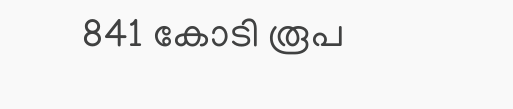841 കോടി രൂപ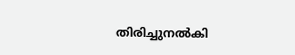തിരിച്ചുനൽകി